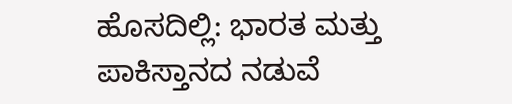ಹೊಸದಿಲ್ಲಿ: ಭಾರತ ಮತ್ತು ಪಾಕಿಸ್ತಾನದ ನಡುವೆ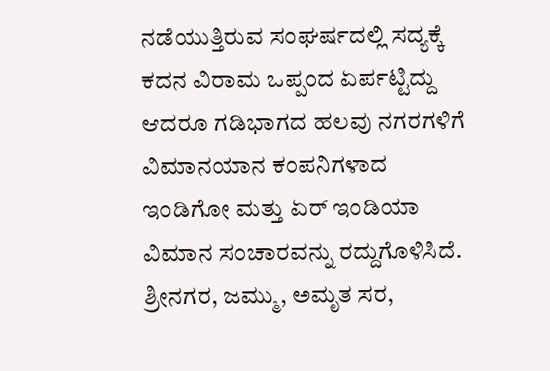ನಡೆಯುತ್ತಿರುವ ಸಂಘರ್ಷದಲ್ಲಿ ಸದ್ಯಕ್ಕೆ ಕದನ ವಿರಾಮ ಒಪ್ಪಂದ ಏರ್ಪಟ್ಟಿದ್ದು ಆದರೂ ಗಡಿಭಾಗದ ಹಲವು ನಗರಗಳಿಗೆ ವಿಮಾನಯಾನ ಕಂಪನಿಗಳಾದ ಇಂಡಿಗೋ ಮತ್ತು ಏರ್ ಇಂಡಿಯಾ ವಿಮಾನ ಸಂಚಾರವನ್ನು ರದ್ದುಗೊಳಿಸಿದೆ.
ಶ್ರೀನಗರ, ಜಮ್ಮು, ಅಮೃತ ಸರ,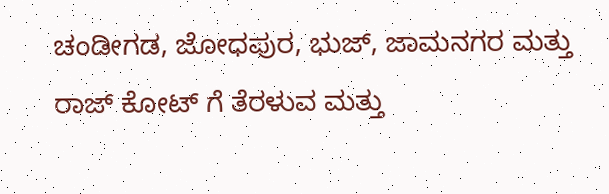ಚಂಡೀಗಡ, ಜೋಧಪುರ, ಭುಜ್, ಜಾಮನಗರ ಮತ್ತು ರಾಜ್ ಕೋಟ್ ಗೆ ತೆರಳುವ ಮತ್ತು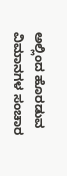ಅಲ್ಲಿಂದ ಹೊರಡುವ ವಿಮಾನಗಳ ಸಂಚಾರ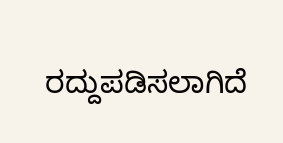ರದ್ದುಪಡಿಸಲಾಗಿದೆ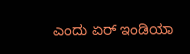ಎಂದು ಏರ್ ಇಂಡಿಯಾ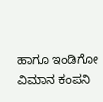ಹಾಗೂ ಇಂಡಿಗೋ ವಿಮಾನ ಕಂಪನಿ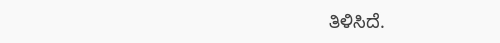ತಿಳಿಸಿದೆ.